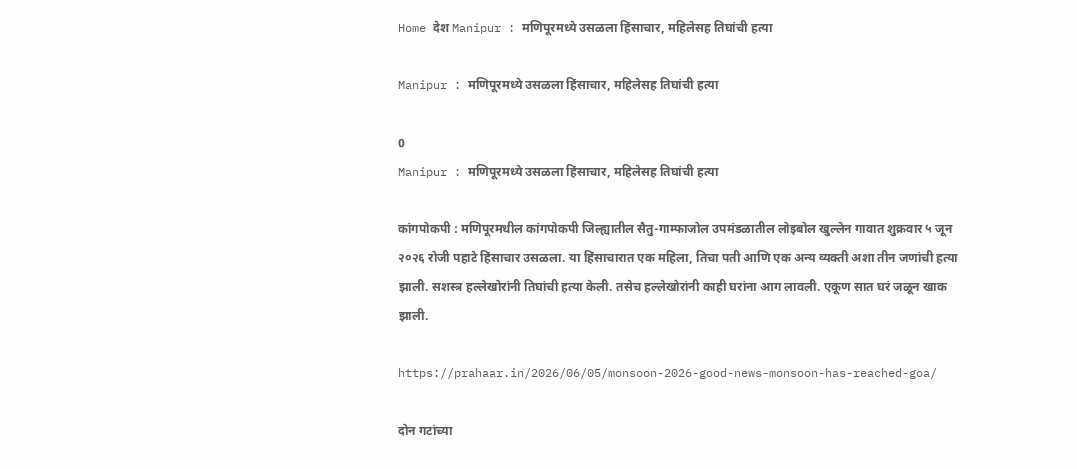Home देश Manipur : मणिपूरमध्ये उसळला हिंसाचार, महिलेसह तिघांची हत्या

Manipur : मणिपूरमध्ये उसळला हिंसाचार, महिलेसह तिघांची हत्या

0
Manipur : मणिपूरमध्ये उसळला हिंसाचार, महिलेसह तिघांची हत्या

कांगपोकपी : मणिपूरमधील कांगपोकपी जिल्ह्यातील सैतु-गाम्फाजोल उपमंडळातील लोइबोल खुल्लेन गावात शुक्रवार ५ जून २०२६ रोजी पहाटे हिंसाचार उसळला. या हिंसाचारात एक महिला, तिचा पती आणि एक अन्य व्यक्ती अशा तीन जणांची हत्या झाली. सशस्त्र हल्लेखोरांनी तिघांची हत्या केली. तसेच हल्लेखोरांनी काही घरांना आग लावली. एकूण सात घरं जळून खाक झाली.

https://prahaar.in/2026/06/05/monsoon-2026-good-news-monsoon-has-reached-goa/

दोन गटांच्या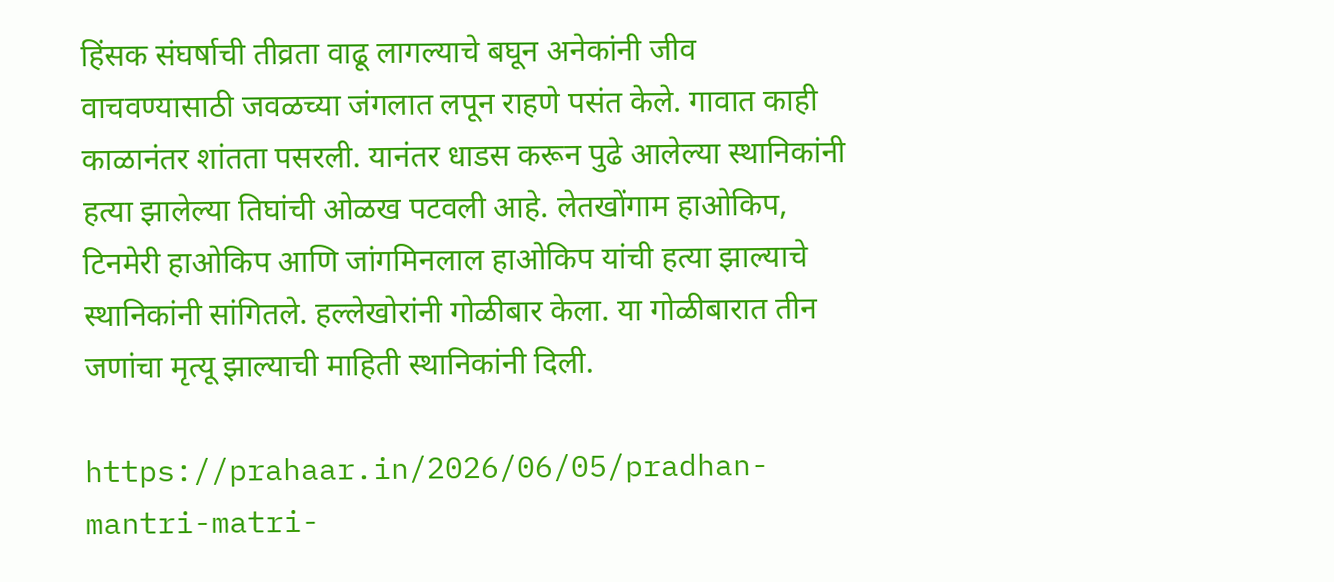हिंसक संघर्षाची तीव्रता वाढू लागल्याचे बघून अनेकांनी जीव वाचवण्यासाठी जवळच्या जंगलात लपून राहणे पसंत केले. गावात काही काळानंतर शांतता पसरली. यानंतर धाडस करून पुढे आलेल्या स्थानिकांनी हत्या झालेल्या तिघांची ओळख पटवली आहे. लेतखोंगाम हाओकिप, टिनमेरी हाओकिप आणि जांगमिनलाल हाओकिप यांची हत्या झाल्याचे स्थानिकांनी सांगितले. हल्लेखोरांनी गोळीबार केला. या गोळीबारात तीन जणांचा मृत्यू झाल्याची माहिती स्थानिकांनी दिली.

https://prahaar.in/2026/06/05/pradhan-mantri-matri-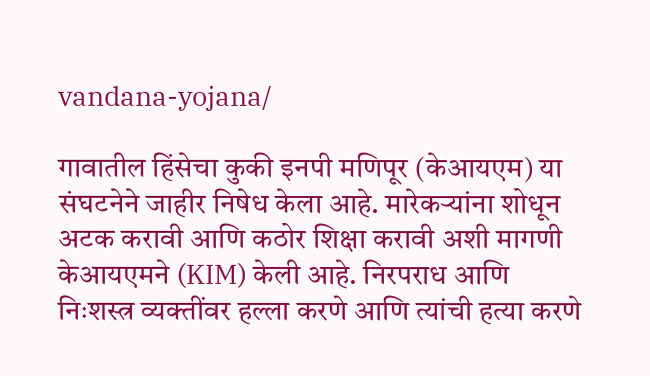vandana-yojana/

गावातील हिंसेचा कुकी इनपी मणिपूर (केआयएम) या संघटनेने जाहीर निषेध केला आहे. मारेकऱ्यांना शोधून अटक करावी आणि कठोर शिक्षा करावी अशी मागणी केआयएमने (KIM) केली आहे. निरपराध आणि निःशस्त्र व्यक्तींवर हल्ला करणे आणि त्यांची हत्या करणे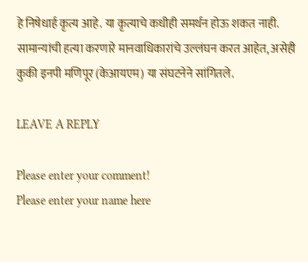हे निषेधार्ह कृत्य आहे. या कृत्याचे कधीही समर्थन होऊ शकत नाही. सामान्यांची हत्या करणारे मानवाधिकारांचे उल्लंघन करत आहेत, असेही कुकी इनपी मणिपूर (केआयएम) या संघटनेने सांगितले.

LEAVE A REPLY

Please enter your comment!
Please enter your name here